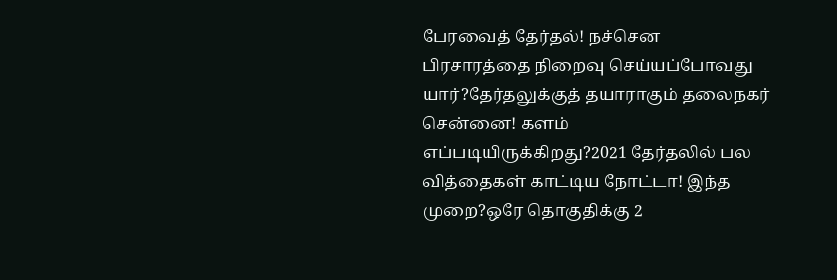பேரவைத் தேர்தல்! நச்சென பிரசாரத்தை நிறைவு செய்யப்போவது யார்?தேர்தலுக்குத் தயாராகும் தலைநகர் சென்னை! களம் எப்படியிருக்கிறது?2021 தேர்தலில் பல வித்தைகள் காட்டிய நோட்டா! இந்த முறை?ஒரே தொகுதிக்கு 2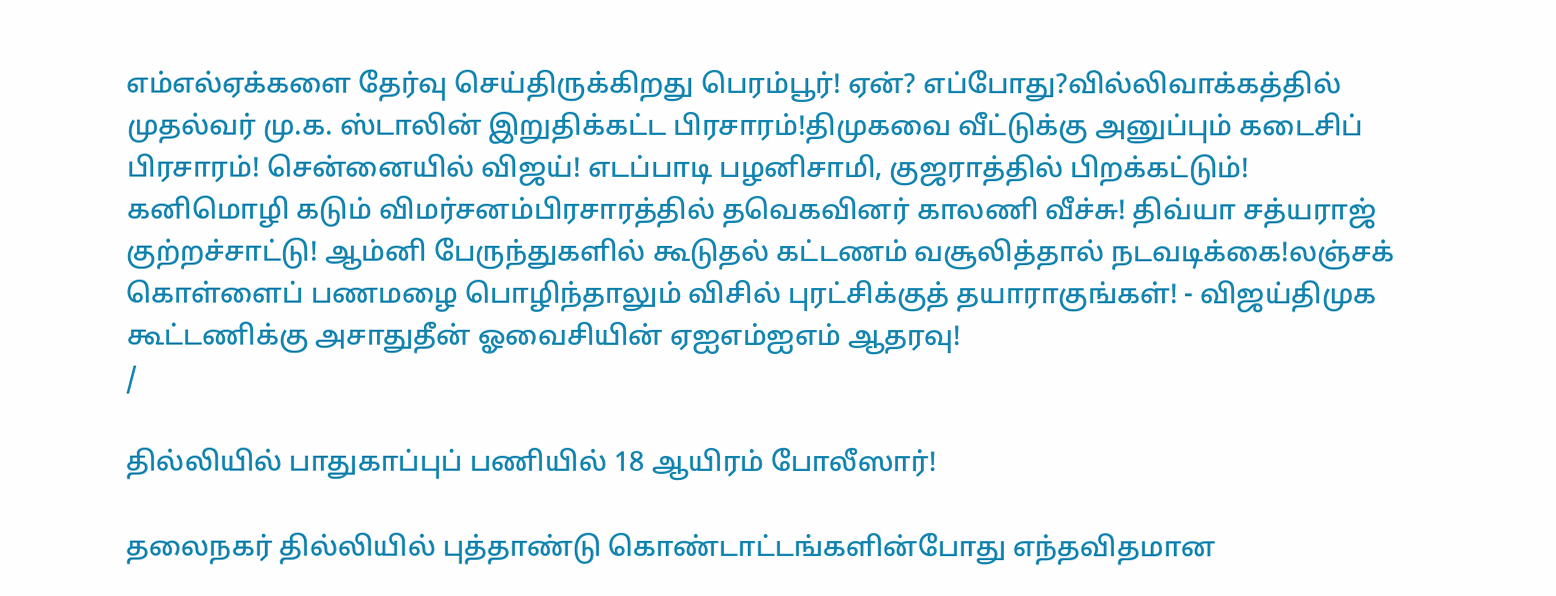எம்எல்ஏக்களை தேர்வு செய்திருக்கிறது பெரம்பூர்! ஏன்? எப்போது?வில்லிவாக்கத்தில் முதல்வர் மு.க. ஸ்டாலின் இறுதிக்கட்ட பிரசாரம்!திமுகவை வீட்டுக்கு அனுப்பும் கடைசிப் பிரசாரம்! சென்னையில் விஜய்! எடப்பாடி பழனிசாமி, குஜராத்தில் பிறக்கட்டும்! கனிமொழி கடும் விமர்சனம்பிரசாரத்தில் தவெகவினர் காலணி வீச்சு! திவ்யா சத்யராஜ் குற்றச்சாட்டு! ஆம்னி பேருந்துகளில் கூடுதல் கட்டணம் வசூலித்தால் நடவடிக்கை!லஞ்சக் கொள்ளைப் பணமழை பொழிந்தாலும் விசில் புரட்சிக்குத் தயாராகுங்கள்! - விஜய்திமுக கூட்டணிக்கு அசாதுதீன் ஓவைசியின் ஏஐஎம்ஐஎம் ஆதரவு!
/

தில்லியில் பாதுகாப்புப் பணியில் 18 ஆயிரம் போலீஸார்!

தலைநகர் தில்லியில் புத்தாண்டு கொண்டாட்டங்களின்போது எந்தவிதமான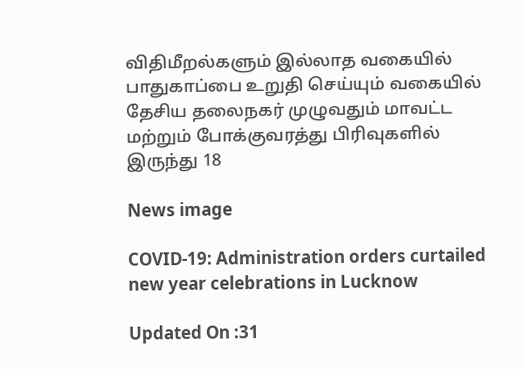விதிமீறல்களும் இல்லாத வகையில் பாதுகாப்பை உறுதி செய்யும் வகையில் தேசிய தலைநகர் முழுவதும் மாவட்ட மற்றும் போக்குவரத்து பிரிவுகளில் இருந்து 18

News image

COVID-19: Administration orders curtailed new year celebrations in Lucknow

Updated On :31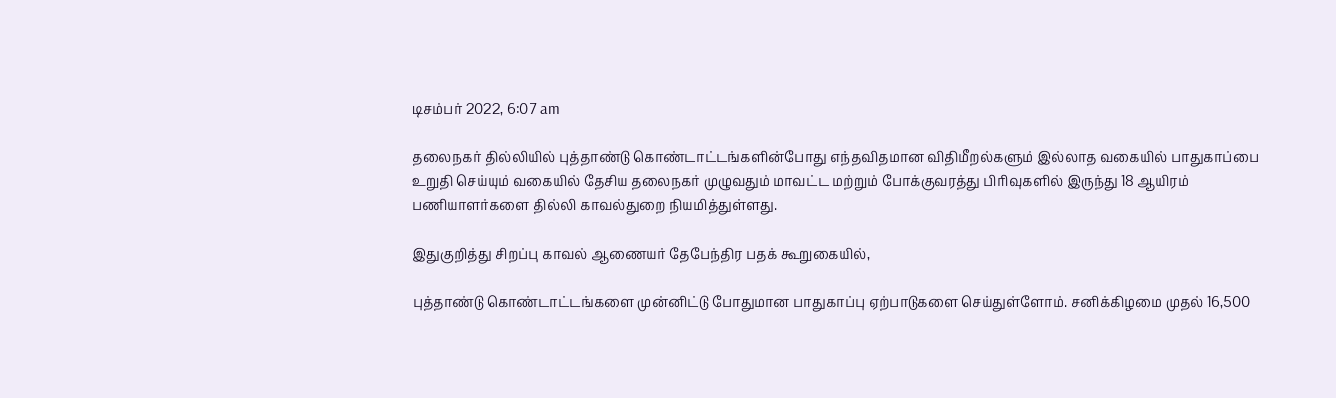டிசம்பர் 2022, 6:07 am

தலைநகர் தில்லியில் புத்தாண்டு கொண்டாட்டங்களின்போது எந்தவிதமான விதிமீறல்களும் இல்லாத வகையில் பாதுகாப்பை உறுதி செய்யும் வகையில் தேசிய தலைநகர் முழுவதும் மாவட்ட மற்றும் போக்குவரத்து பிரிவுகளில் இருந்து 18 ஆயிரம் பணியாளர்களை தில்லி காவல்துறை நியமித்துள்ளது.

இதுகுறித்து சிறப்பு காவல் ஆணையர் தேபேந்திர பதக் கூறுகையில்,

புத்தாண்டு கொண்டாட்டங்களை முன்னிட்டு போதுமான பாதுகாப்பு ஏற்பாடுகளை செய்துள்ளோம். சனிக்கிழமை முதல் 16,500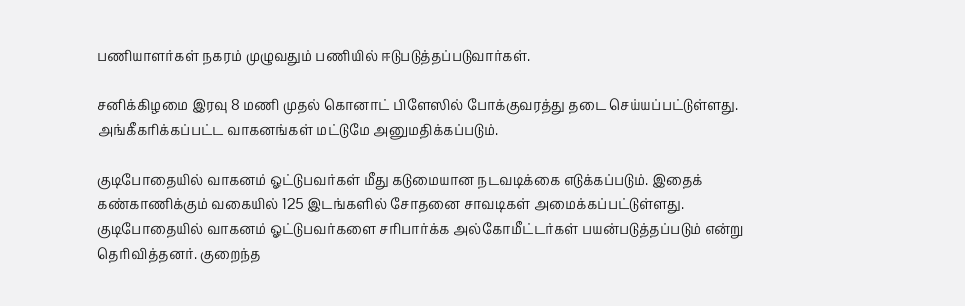பணியாளர்கள் நகரம் முழுவதும் பணியில் ஈடுபடுத்தப்படுவார்கள்.

சனிக்கிழமை இரவு 8 மணி முதல் கொனாட் பிளேஸில் போக்குவரத்து தடை செய்யப்பட்டுள்ளது. அங்கீகரிக்கப்பட்ட வாகனங்கள் மட்டுமே அனுமதிக்கப்படும்.

குடிபோதையில் வாகனம் ஓட்டுபவர்கள் மீது கடுமையான நடவடிக்கை எடுக்கப்படும். இதைக் கண்காணிக்கும் வகையில் 125 இடங்களில் சோதனை சாவடிகள் அமைக்கப்பட்டுள்ளது.  குடிபோதையில் வாகனம் ஓட்டுபவர்களை சரிபார்க்க அல்கோமீட்டர்கள் பயன்படுத்தப்படும் என்று தெரிவித்தனர். குறைந்த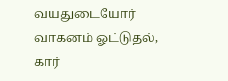வயதுடையோர் வாகனம் ஓட்டுதல், கார்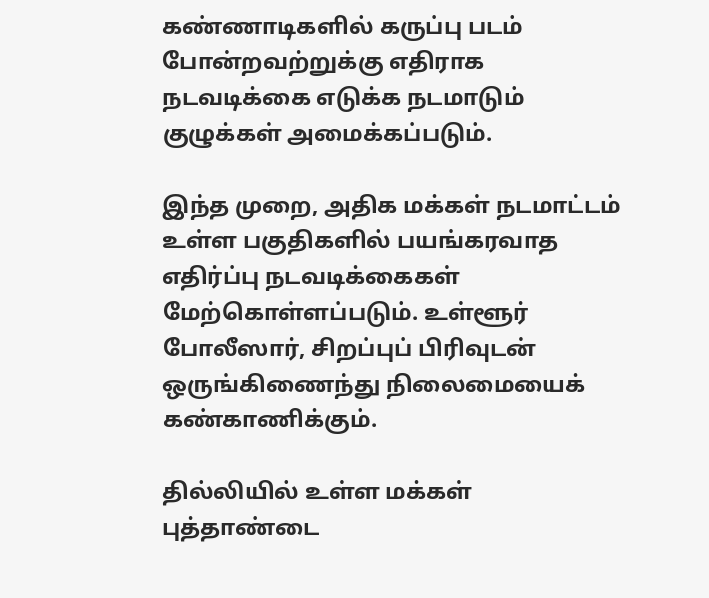கண்ணாடிகளில் கருப்பு படம் போன்றவற்றுக்கு எதிராக நடவடிக்கை எடுக்க நடமாடும் குழுக்கள் அமைக்கப்படும்.

இந்த முறை, அதிக மக்கள் நடமாட்டம் உள்ள பகுதிகளில் பயங்கரவாத எதிர்ப்பு நடவடிக்கைகள் மேற்கொள்ளப்படும். உள்ளூர் போலீஸார், சிறப்புப் பிரிவுடன் ஒருங்கிணைந்து நிலைமையைக் கண்காணிக்கும்.

தில்லியில் உள்ள மக்கள் புத்தாண்டை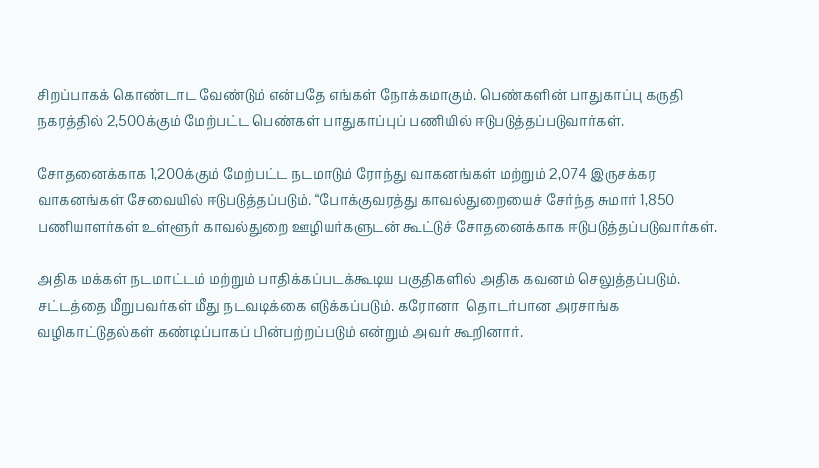சிறப்பாகக் கொண்டாட வேண்டும் என்பதே எங்கள் நோக்கமாகும். பெண்களின் பாதுகாப்பு கருதி நகரத்தில் 2,500க்கும் மேற்பட்ட பெண்கள் பாதுகாப்புப் பணியில் ஈடுபடுத்தப்படுவார்கள்.

சோதனைக்காக 1,200க்கும் மேற்பட்ட நடமாடும் ரோந்து வாகனங்கள் மற்றும் 2,074 இருசக்கர வாகனங்கள் சேவையில் ஈடுபடுத்தப்படும். “போக்குவரத்து காவல்துறையைச் சேர்ந்த சுமார் 1,850 பணியாளர்கள் உள்ளூர் காவல்துறை ஊழியர்களுடன் கூட்டுச் சோதனைக்காக ஈடுபடுத்தப்படுவார்கள்.

அதிக மக்கள் நடமாட்டம் மற்றும் பாதிக்கப்படக்கூடிய பகுதிகளில் அதிக கவனம் செலுத்தப்படும். சட்டத்தை மீறுபவர்கள் மீது நடவடிக்கை எடுக்கப்படும். கரோனா  தொடர்பான அரசாங்க வழிகாட்டுதல்கள் கண்டிப்பாகப் பின்பற்றப்படும் என்றும் அவர் கூறினார்.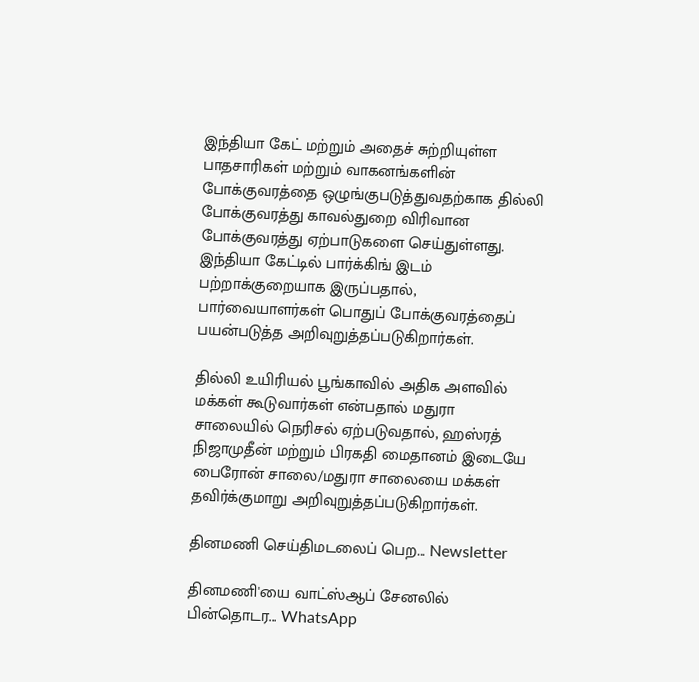இந்தியா கேட் மற்றும் அதைச் சுற்றியுள்ள பாதசாரிகள் மற்றும் வாகனங்களின் போக்குவரத்தை ஒழுங்குபடுத்துவதற்காக தில்லி போக்குவரத்து காவல்துறை விரிவான போக்குவரத்து ஏற்பாடுகளை செய்துள்ளது. இந்தியா கேட்டில் பார்க்கிங் இடம் பற்றாக்குறையாக இருப்பதால், பார்வையாளர்கள் பொதுப் போக்குவரத்தைப் பயன்படுத்த அறிவுறுத்தப்படுகிறார்கள்.

தில்லி உயிரியல் பூங்காவில் அதிக அளவில் மக்கள் கூடுவார்கள் என்பதால் மதுரா சாலையில் நெரிசல் ஏற்படுவதால், ஹஸ்ரத் நிஜாமுதீன் மற்றும் பிரகதி மைதானம் இடையே பைரோன் சாலை/மதுரா சாலையை மக்கள் தவிர்க்குமாறு அறிவுறுத்தப்படுகிறார்கள்.

தினமணி செய்திமடலைப் பெற... Newsletter

தினமணி'யை வாட்ஸ்ஆப் சேனலில் பின்தொடர... WhatsApp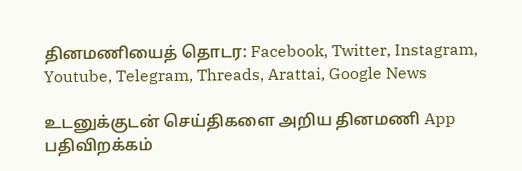தினமணியைத் தொடர: Facebook, Twitter, Instagram, Youtube, Telegram, Threads, Arattai, Google News

உடனுக்குடன் செய்திகளை அறிய தினமணி App பதிவிறக்கம்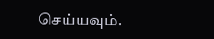செய்யவும்.